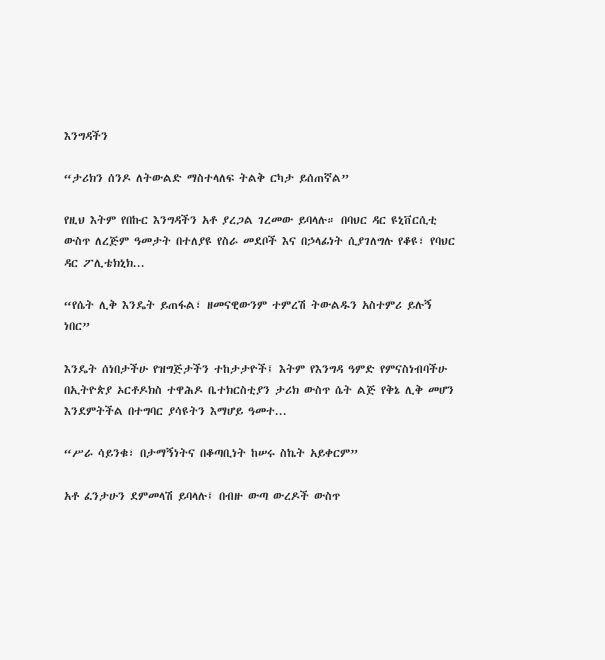እንግዳችን

“ታሪክን ሰንዶ ለትውልድ ማስተላለፍ ትልቅ ርካታ ይሰጠኛል”

የዚህ እትም የበኩር እንግዳችን አቶ ያረጋል ገረመው ይባላሉ። በባህር ዳር ዩኒቨርሲቲ ውስጥ ለረጅም ዓመታት በተለያዩ የስራ መደቦች እና በኃላፊነት ሲያገለግሉ የቆዩ፣ የባህር ዳር ፖሊቴክኒክ...

“የሴት ሊቅ እንዴት ይጠፋል፣ ዘመናዊውንም ተምረሽ ትውልዱን አስተምሪ ይሉኝ ነበር”

እንዴት ሰነበታችሁ የዝግጅታችን ተከታታዮች፤ እትም የእንግዳ ዓምድ የምናስነብባችሁ በኢትዮጵያ ኦርቶዶክስ ተዋሕዶ ቤተክርስቲያን ታሪክ ውስጥ ሴት ልጅ የቅኔ ሊቅ መሆን እንደምትችል በተግባር ያሳዩትን እማሆይ ዓመተ...

“ሥራ ሳይንቁ፣ በታማኝነትና በቆጣቢነት ከሠሩ ስኬት አይቀርም”

አቶ ፈንታሁን ደምመላሽ ይባላሉ፤ በብዙ ውጣ ውረዶች ውስጥ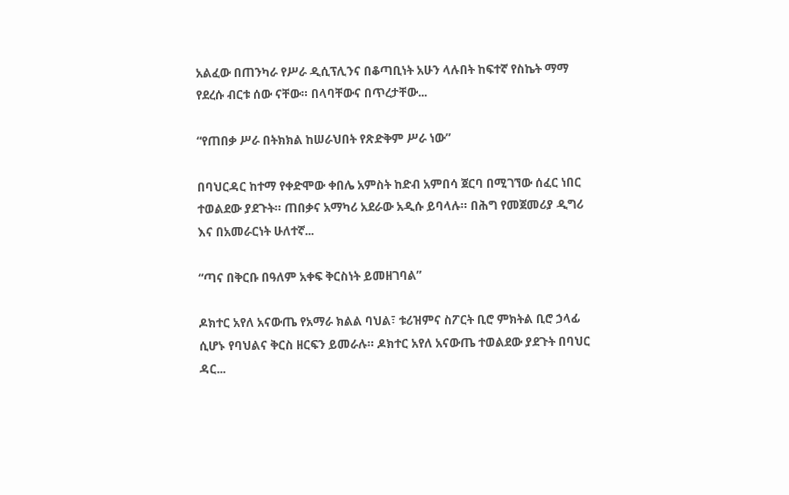አልፈው በጠንካራ የሥራ ዲሲፕሊንና በቆጣቢነት አሁን ላሉበት ከፍተኛ የስኬት ማማ የደረሱ ብርቱ ሰው ናቸው። በላባቸውና በጥረታቸው...

“የጠበቃ ሥራ በትክክል ከሠራህበት የጽድቅም ሥራ ነው”

በባህርዳር ከተማ የቀድሞው ቀበሌ አምስት ከድብ አምበሳ ጀርባ በሚገኘው ሰፈር ነበር ተወልደው ያደጉት። ጠበቃና አማካሪ አደራው አዲሱ ይባላሉ። በሕግ የመጀመሪያ ዲግሪ እና በአመራርነት ሁለተኛ...

“ጣና በቅርቡ በዓለም አቀፍ ቅርስነት ይመዘገባል”

ዶክተር አየለ አናውጤ የአማራ ክልል ባህል፣ ቱሪዝምና ስፖርት ቢሮ ምክትል ቢሮ ኃላፊ ሲሆኑ የባህልና ቅርስ ዘርፍን ይመራሉ። ዶክተር አየለ አናውጤ ተወልደው ያደጉት በባህር ዳር...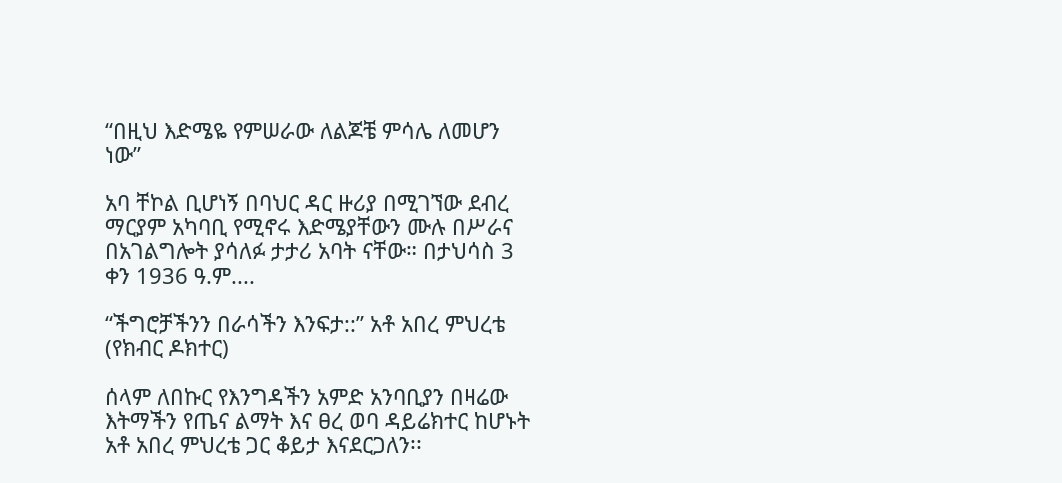“በዚህ እድሜዬ የምሠራው ለልጆቼ ምሳሌ ለመሆን ነው”

አባ ቸኮል ቢሆነኝ በባህር ዳር ዙሪያ በሚገኘው ደብረ ማርያም አካባቢ የሚኖሩ እድሜያቸውን ሙሉ በሥራና በአገልግሎት ያሳለፉ ታታሪ አባት ናቸው። በታህሳስ 3 ቀን 1936 ዓ.ም....

“ችግሮቻችንን በራሳችን እንፍታ::” አቶ አበረ ምህረቴ (የክብር ዶክተር)

ሰላም ለበኩር የእንግዳችን አምድ አንባቢያን በዛሬው እትማችን የጤና ልማት እና ፀረ ወባ ዳይሬክተር ከሆኑት አቶ አበረ ምህረቴ ጋር ቆይታ እናደርጋለን፡፡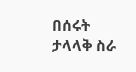በሰሩት ታላላቅ ስራ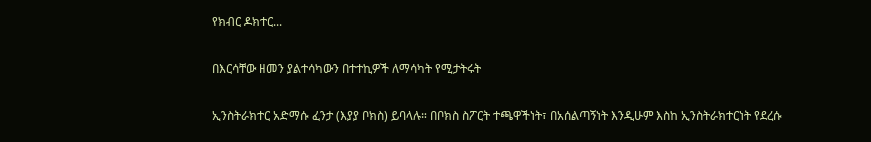የክብር ዶክተር...

በእርሳቸው ዘመን ያልተሳካውን በተተኪዎች ለማሳካት የሚታትሩት

ኢንስትራክተር አድማሱ ፈንታ (እያያ ቦክስ) ይባላሉ። በቦክስ ስፖርት ተጫዋችነት፣ በአሰልጣኝነት እንዲሁም እስከ ኢንስትራክተርነት የደረሱ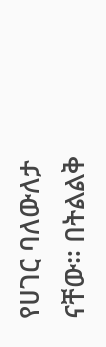የሀገር ባለውለታ ናቸው። በትልልቅ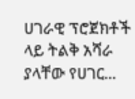ሀገራዊ ፕሮጀክቶች ላይ ትልቅ አሻራ ያላቸው የሀገር...